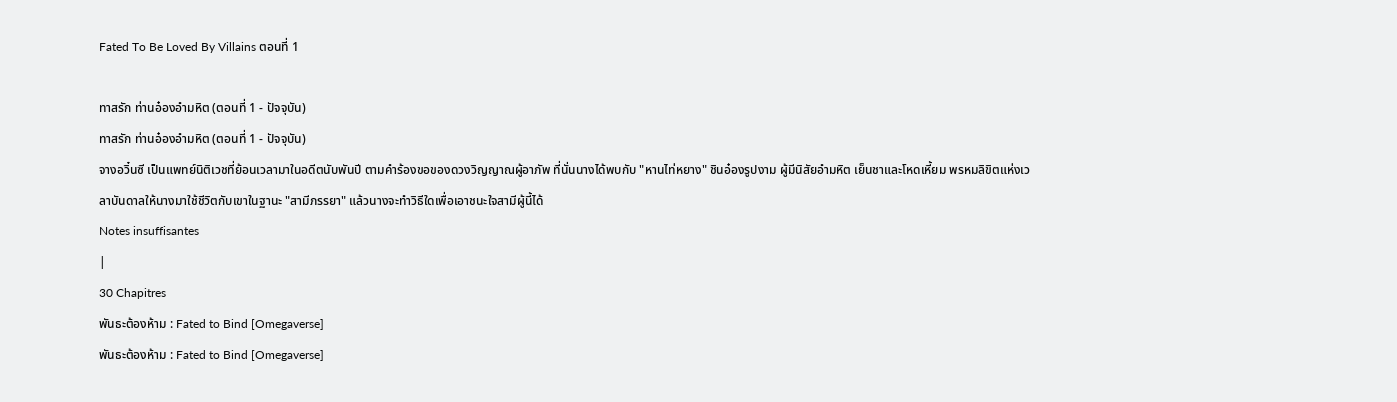Fated To Be Loved By Villains ตอนที่ 1

ทาสรัก ท่านอ๋องอำมหิต (ตอนที่ 1 - ปัจจุบัน)
ทาสรัก ท่านอ๋องอำมหิต (ตอนที่ 1 - ปัจจุบัน)
จางอวิ๋นซี เป็นแพทย์นิติเวชที่ย้อนเวลามาในอดีตนับพันปี ตามคำร้องขอของดวงวิญญาณผู้อาภัพ ที่นั่นนางได้พบกับ "หานไท่หยาง" ชินอ๋องรูปงาม ผู้มีนิสัยอำมหิต เย็นชาและโหดเหี้ยม พรหมลิขิตแห่งเวลาบันดาลให้นางมาใช้ชีวิตกับเขาในฐานะ "สามีภรรยา" แล้วนางจะทำวิธีใดเพื่อเอาชนะใจสามีผู้นี้ได้
Notes insuffisantes
|
30 Chapitres
พันธะต้องห้าม : Fated to Bind [Omegaverse]
พันธะต้องห้าม : Fated to Bind [Omegaverse]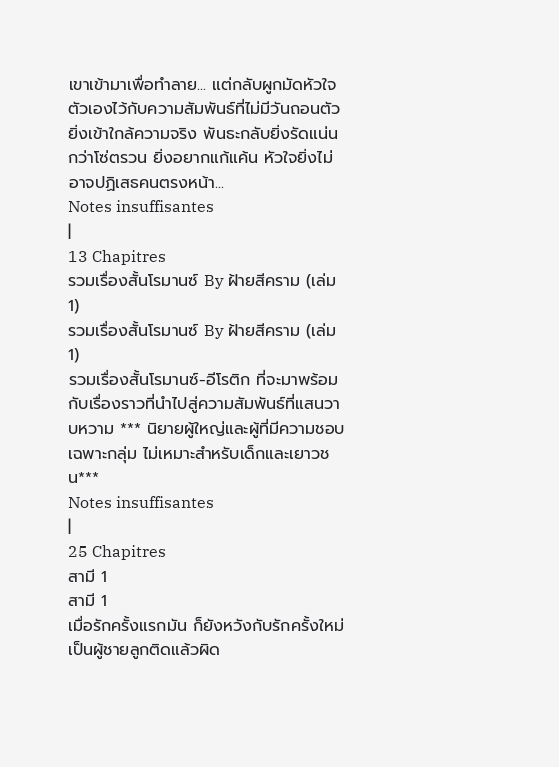เขาเข้ามาเพื่อทำลาย... แต่กลับผูกมัดหัวใจตัวเองไว้กับความสัมพันธ์ที่ไม่มีวันถอนตัว ยิ่งเข้าใกล้ความจริง พันธะกลับยิ่งรัดแน่นกว่าโซ่ตรวน ยิ่งอยากแก้แค้น หัวใจยิ่งไม่อาจปฏิเสธคนตรงหน้า...
Notes insuffisantes
|
13 Chapitres
รวมเรื่องสั้นโรมานซ์ By ฝ้ายสีคราม (เล่ม 1)
รวมเรื่องสั้นโรมานซ์ By ฝ้ายสีคราม (เล่ม 1)
รวมเรื่องสั้นโรมานซ์-อีโรติก ที่จะมาพร้อมกับเรื่องราวที่นำไปสู่ความสัมพันธ์ที่แสนวาบหวาม *** นิยายผู้ใหญ่และผู้ที่มีความชอบเฉพาะกลุ่ม ไม่เหมาะสำหรับเด็กและเยาวชน***
Notes insuffisantes
|
25 Chapitres
สามี 1
สามี 1
เมื่อรักครั้งแรกมัน ก็ยังหวังกับรักครั้งใหม่ เป็นผู้ชายลูกติดแล้วผิด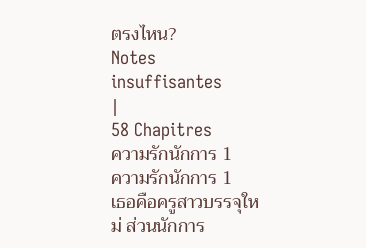ตรงไหน?
Notes insuffisantes
|
58 Chapitres
ความรักนักการ 1
ความรักนักการ 1
เธอคือครูสาวบรรจุใหม่ ส่วนนักการ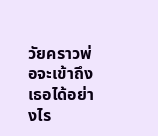วัยคราวพ่อจะเข้าถึงเธอได้อย่างไร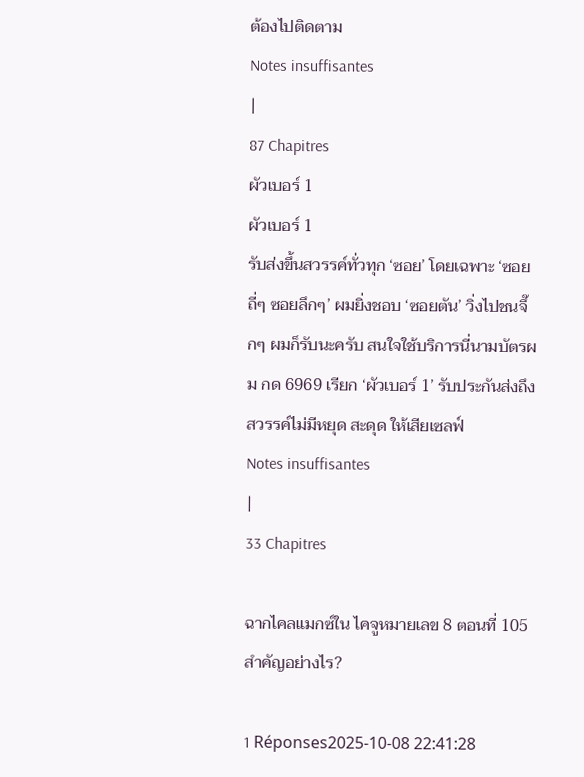ต้องไปติดตาม
Notes insuffisantes
|
87 Chapitres
ผัวเบอร์ 1
ผัวเบอร์ 1
รับส่งขึ้นสวรรค์ทั่วทุก ‘ซอย’ โดยเฉพาะ ‘ซอยถี่ๆ ซอยลึกๆ’ ผมยิ่งชอบ ‘ซอยตัน’ วิ่งไปชนจึ๊กๆ ผมก็รับนะครับ สนใจใช้บริการนี่นามบัตรผม กด 6969 เรียก ‘ผัวเบอร์ 1’ รับประกันส่งถึงสวรรค์ไม่มีหยุด สะดุด ให้เสียเซลฟ์
Notes insuffisantes
|
33 Chapitres

ฉากไคลแมกซ์ใน ไคจูหมายเลข 8 ตอนที่ 105 สำคัญอย่างไร?

1 Réponses2025-10-08 22:41:28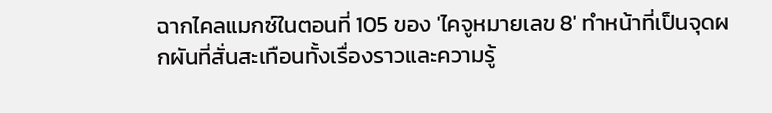ฉากไคลแมกซ์ในตอนที่ 105 ของ 'ไคจูหมายเลข 8' ทำหน้าที่เป็นจุดผกผันที่สั่นสะเทือนทั้งเรื่องราวและความรู้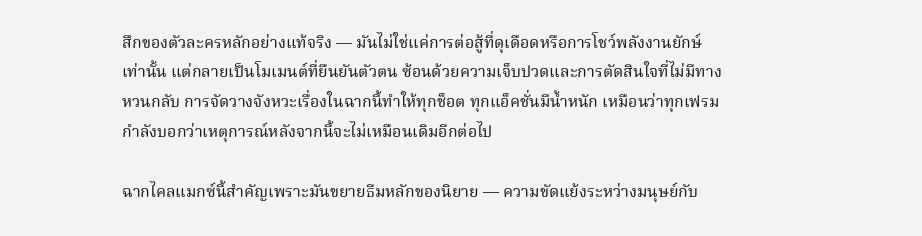สึกของตัวละครหลักอย่างแท้จริง — มันไม่ใช่แค่การต่อสู้ที่ดุเดือดหรือการโชว์พลังงานยักษ์เท่านั้น แต่กลายเป็นโมเมนต์ที่ยืนยันตัวตน ซ้อนด้วยความเจ็บปวดและการตัดสินใจที่ไม่มีทางหวนกลับ การจัดวางจังหวะเรื่องในฉากนี้ทำให้ทุกช็อต ทุกแอ็คชั่นมีน้ำหนัก เหมือนว่าทุกเฟรมกำลังบอกว่าเหตุการณ์หลังจากนี้จะไม่เหมือนเดิมอีกต่อไป

ฉากไคลแมกซ์นี้สำคัญเพราะมันขยายธีมหลักของนิยาย — ความขัดแย้งระหว่างมนุษย์กับ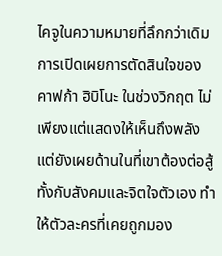ไคจูในความหมายที่ลึกกว่าเดิม การเปิดเผยการตัดสินใจของคาฟก้า ฮิบิโนะ ในช่วงวิกฤต ไม่เพียงแต่แสดงให้เห็นถึงพลัง แต่ยังเผยด้านในที่เขาต้องต่อสู้ทั้งกับสังคมและจิตใจตัวเอง ทำให้ตัวละครที่เคยถูกมอง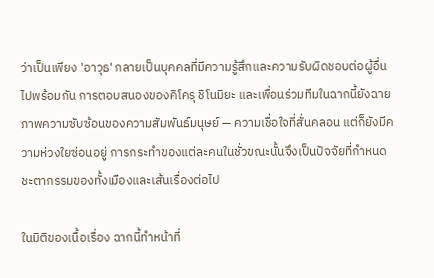ว่าเป็นเพียง 'อาวุธ' กลายเป็นบุคคลที่มีความรู้สึกและความรับผิดชอบต่อผู้อื่นไปพร้อมกัน การตอบสนองของคิโครุ ชิโนมิยะ และเพื่อนร่วมทีมในฉากนี้ยังฉายภาพความซับซ้อนของความสัมพันธ์มนุษย์ — ความเชื่อใจที่สั่นคลอน แต่ก็ยังมีความห่วงใยซ่อนอยู่ การกระทำของแต่ละคนในชั่วขณะนั้นจึงเป็นปัจจัยที่กำหนดชะตากรรมของทั้งเมืองและเส้นเรื่องต่อไป

ในมิติของเนื้อเรื่อง ฉากนี้ทำหน้าที่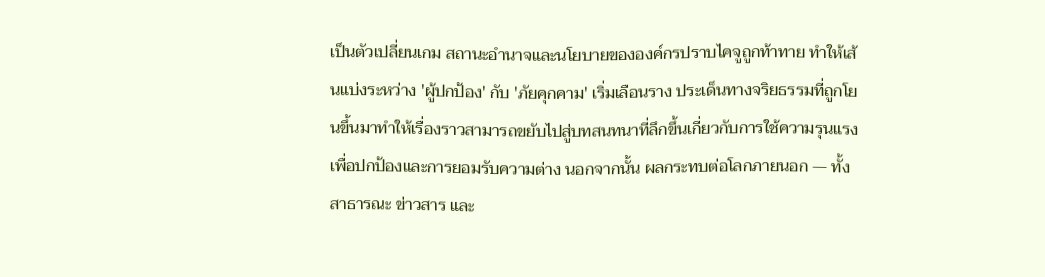เป็นตัวเปลี่ยนเกม สถานะอำนาจและนโยบายขององค์กรปราบไคจูถูกท้าทาย ทำให้เส้นแบ่งระหว่าง 'ผู้ปกป้อง' กับ 'ภัยคุกคาม' เริ่มเลือนราง ประเด็นทางจริยธรรมที่ถูกโยนขึ้นมาทำให้เรื่องราวสามารถขยับไปสู่บทสนทนาที่ลึกขึ้นเกี่ยวกับการใช้ความรุนแรงเพื่อปกป้องและการยอมรับความต่าง นอกจากนั้น ผลกระทบต่อโลกภายนอก — ทั้งสาธารณะ ข่าวสาร และ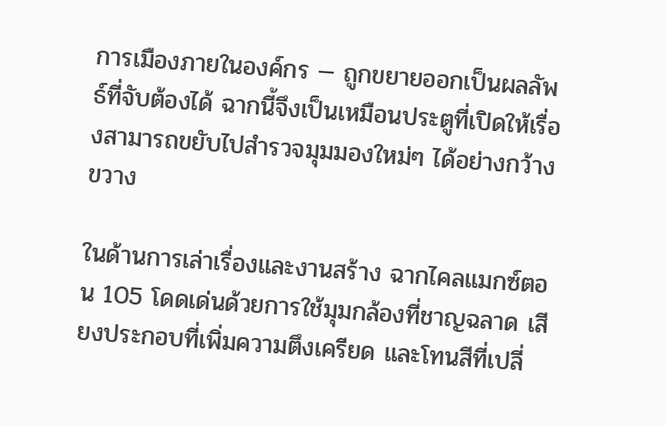การเมืองภายในองค์กร — ถูกขยายออกเป็นผลลัพธ์ที่จับต้องได้ ฉากนี้จึงเป็นเหมือนประตูที่เปิดให้เรื่องสามารถขยับไปสำรวจมุมมองใหม่ๆ ได้อย่างกว้างขวาง

ในด้านการเล่าเรื่องและงานสร้าง ฉากไคลแมกซ์ตอน 105 โดดเด่นด้วยการใช้มุมกล้องที่ชาญฉลาด เสียงประกอบที่เพิ่มความตึงเครียด และโทนสีที่เปลี่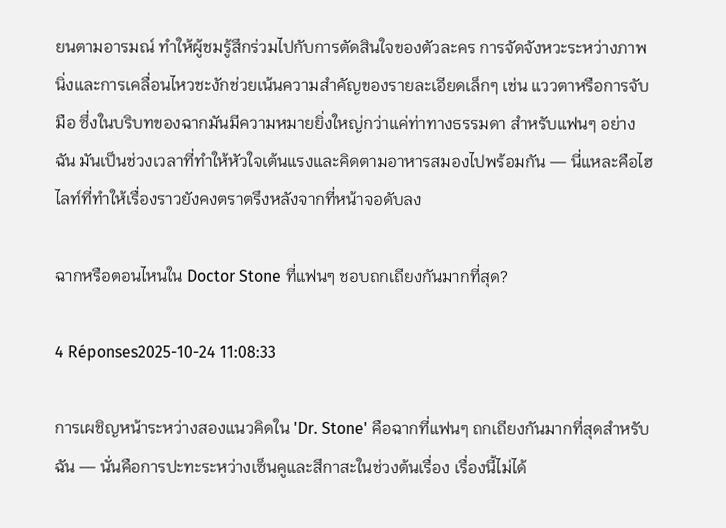ยนตามอารมณ์ ทำให้ผู้ชมรู้สึกร่วมไปกับการตัดสินใจของตัวละคร การจัดจังหวะระหว่างภาพนิ่งและการเคลื่อนไหวชะงักช่วยเน้นความสำคัญของรายละเอียดเล็กๆ เช่น แววตาหรือการจับมือ ซึ่งในบริบทของฉากมันมีความหมายยิ่งใหญ่กว่าแค่ท่าทางธรรมดา สำหรับแฟนๆ อย่างฉัน มันเป็นช่วงเวลาที่ทำให้หัวใจเต้นแรงและคิดตามอาหารสมองไปพร้อมกัน — นี่แหละคือไฮไลท์ที่ทำให้เรื่องราวยังคงตราตรึงหลังจากที่หน้าจอดับลง

ฉากหรือตอนไหนใน Doctor Stone ที่แฟนๆ ชอบถกเถียงกันมากที่สุด?

4 Réponses2025-10-24 11:08:33

การเผชิญหน้าระหว่างสองแนวคิดใน 'Dr. Stone' คือฉากที่แฟนๆ ถกเถียงกันมากที่สุดสำหรับฉัน — นั่นคือการปะทะระหว่างเซ็นคูและสึกาสะในช่วงต้นเรื่อง เรื่องนี้ไม่ได้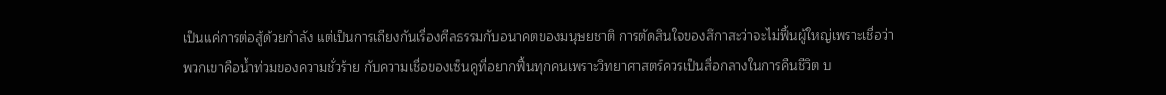เป็นแค่การต่อสู้ด้วยกำลัง แต่เป็นการเถียงกันเรื่องศีลธรรมกับอนาคตของมนุษยชาติ การตัดสินใจของสึกาสะว่าจะไม่ฟื้นผู้ใหญ่เพราะเชื่อว่าพวกเขาคือน้ำท่วมของความชั่วร้าย กับความเชื่อของเซ็นคูที่อยากฟื้นทุกคนเพราะวิทยาศาสตร์ควรเป็นสื่อกลางในการคืนชีวิต บ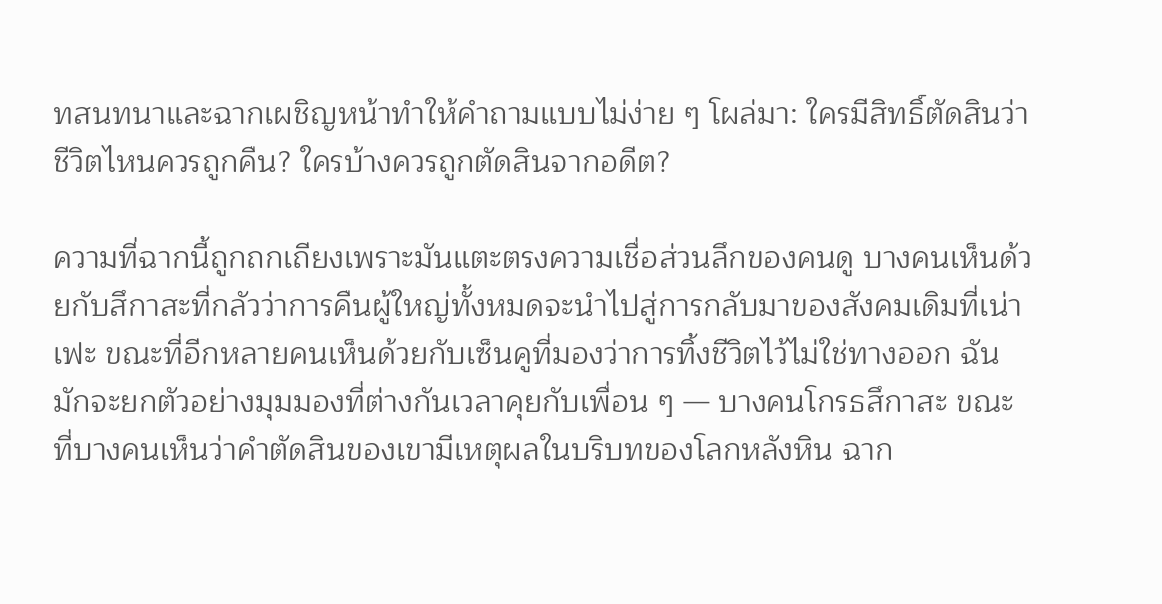ทสนทนาและฉากเผชิญหน้าทำให้คำถามแบบไม่ง่าย ๆ โผล่มา: ใครมีสิทธิ์ตัดสินว่าชีวิตไหนควรถูกคืน? ใครบ้างควรถูกตัดสินจากอดีต?

ความที่ฉากนี้ถูกถกเถียงเพราะมันแตะตรงความเชื่อส่วนลึกของคนดู บางคนเห็นด้วยกับสึกาสะที่กลัวว่าการคืนผู้ใหญ่ทั้งหมดจะนำไปสู่การกลับมาของสังคมเดิมที่เน่าเฟะ ขณะที่อีกหลายคนเห็นด้วยกับเซ็นคูที่มองว่าการทิ้งชีวิตไว้ไม่ใช่ทางออก ฉันมักจะยกตัวอย่างมุมมองที่ต่างกันเวลาคุยกับเพื่อน ๆ — บางคนโกรธสึกาสะ ขณะที่บางคนเห็นว่าคำตัดสินของเขามีเหตุผลในบริบทของโลกหลังหิน ฉาก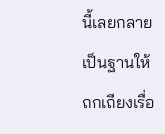นี้เลยกลายเป็นฐานให้ถกเถียงเรื่อ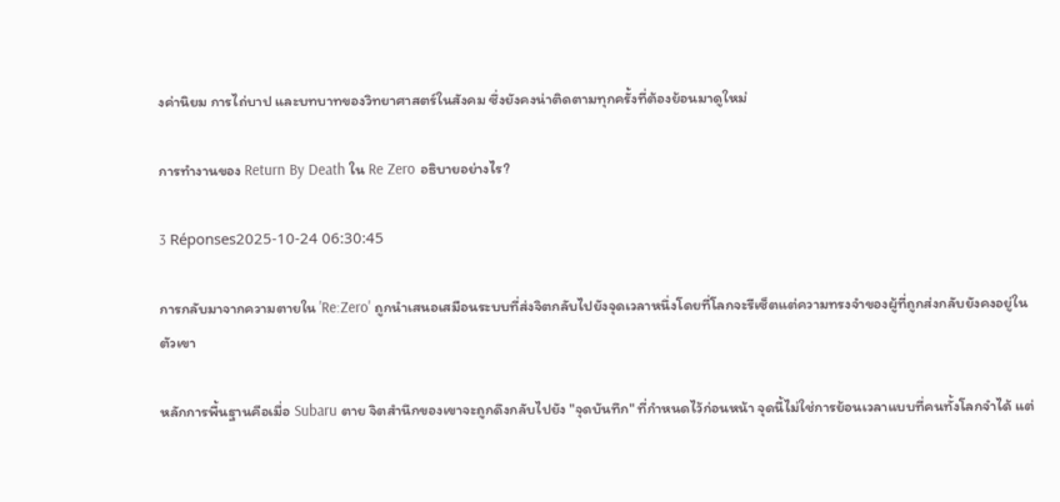งค่านิยม การไถ่บาป และบทบาทของวิทยาศาสตร์ในสังคม ซึ่งยังคงน่าติดตามทุกครั้งที่ต้องย้อนมาดูใหม่

การทำงานของ Return By Death ใน Re Zero อธิบายอย่างไร?

3 Réponses2025-10-24 06:30:45

การกลับมาจากความตายใน 'Re:Zero' ถูกนำเสนอเสมือนระบบที่ส่งจิตกลับไปยังจุดเวลาหนึ่งโดยที่โลกจะรีเซ็ตแต่ความทรงจำของผู้ที่ถูกส่งกลับยังคงอยู่ในตัวเขา

หลักการพื้นฐานคือเมื่อ Subaru ตาย จิตสำนึกของเขาจะถูกดึงกลับไปยัง "จุดบันทึก" ที่กำหนดไว้ก่อนหน้า จุดนี้ไม่ใช่การย้อนเวลาแบบที่คนทั้งโลกจำได้ แต่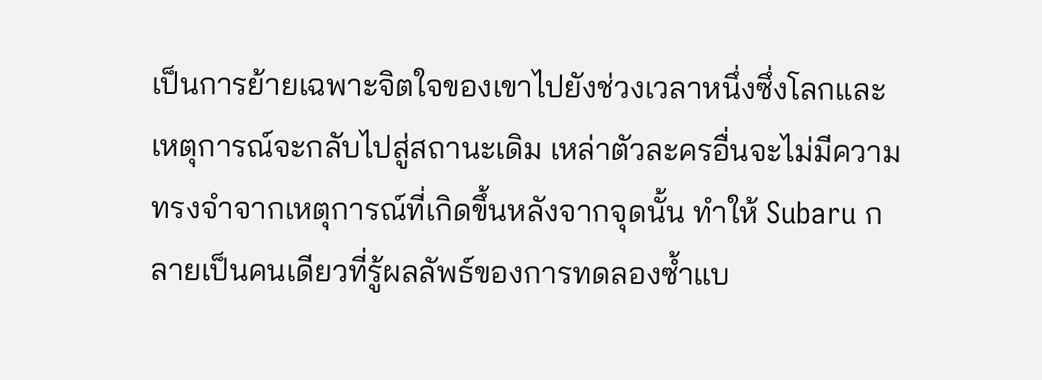เป็นการย้ายเฉพาะจิตใจของเขาไปยังช่วงเวลาหนึ่งซึ่งโลกและเหตุการณ์จะกลับไปสู่สถานะเดิม เหล่าตัวละครอื่นจะไม่มีความทรงจำจากเหตุการณ์ที่เกิดขึ้นหลังจากจุดนั้น ทำให้ Subaru กลายเป็นคนเดียวที่รู้ผลลัพธ์ของการทดลองซ้ำแบ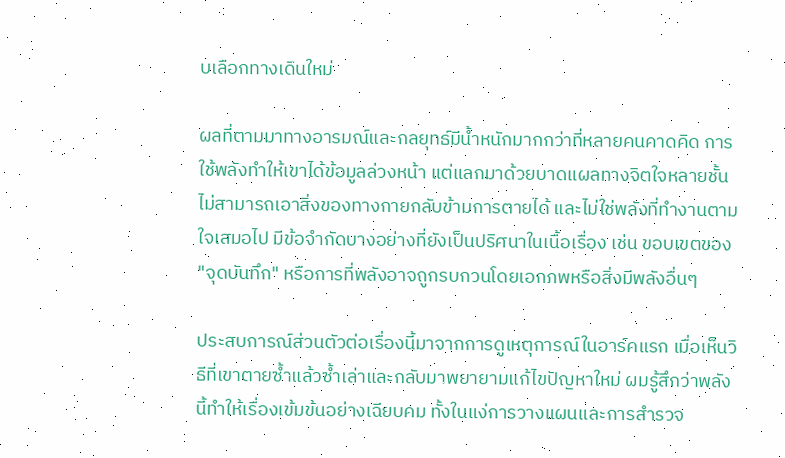บเลือกทางเดินใหม่

ผลที่ตามมาทางอารมณ์และกลยุทธ์มีน้ำหนักมากกว่าที่หลายคนคาดคิด การใช้พลังทำให้เขาได้ข้อมูลล่วงหน้า แต่แลกมาด้วยบาดแผลทางจิตใจหลายชั้น ไม่สามารถเอาสิ่งของทางกายกลับข้ามการตายได้ และไม่ใช่พลังที่ทำงานตามใจเสมอไป มีข้อจำกัดบางอย่างที่ยังเป็นปริศนาในเนื้อเรื่อง เช่น ขอบเขตของ "จุดบันทึก" หรือการที่พลังอาจถูกรบกวนโดยเอกภพหรือสิ่งมีพลังอื่นๆ

ประสบการณ์ส่วนตัวต่อเรื่องนี้มาจากการดูเหตุการณ์ในอาร์คแรก เมื่อเห็นวิธีที่เขาตายซ้ำแล้วซ้ำเล่าและกลับมาพยายามแก้ไขปัญหาใหม่ ผมรู้สึกว่าพลังนี้ทำให้เรื่องเข้มข้นอย่างเฉียบคม ทั้งในแง่การวางแผนและการสำรวจ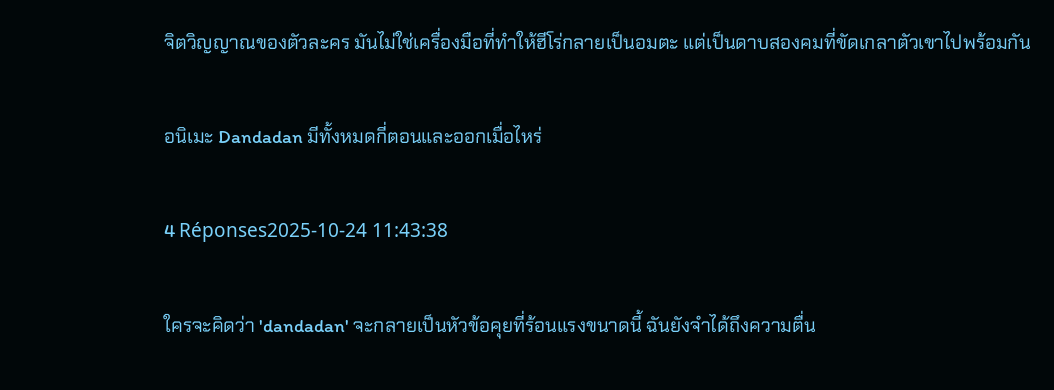จิตวิญญาณของตัวละคร มันไม่ใช่เครื่องมือที่ทำให้ฮีโร่กลายเป็นอมตะ แต่เป็นดาบสองคมที่ขัดเกลาตัวเขาไปพร้อมกัน

อนิเมะ Dandadan มีทั้งหมดกี่ตอนและออกเมื่อไหร่

4 Réponses2025-10-24 11:43:38

ใครจะคิดว่า 'dandadan' จะกลายเป็นหัวข้อคุยที่ร้อนแรงขนาดนี้ ฉันยังจำได้ถึงความตื่น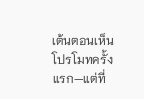เต้นตอนเห็นโปรโมทครั้งแรก—แต่ที่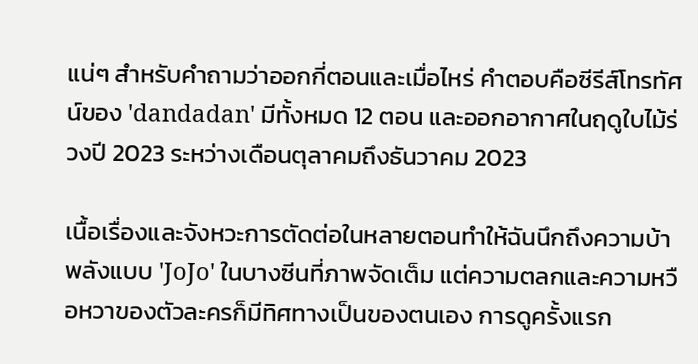แน่ๆ สำหรับคำถามว่าออกกี่ตอนและเมื่อไหร่ คำตอบคือซีรีส์โทรทัศน์ของ 'dandadan' มีทั้งหมด 12 ตอน และออกอากาศในฤดูใบไม้ร่วงปี 2023 ระหว่างเดือนตุลาคมถึงธันวาคม 2023

เนื้อเรื่องและจังหวะการตัดต่อในหลายตอนทำให้ฉันนึกถึงความบ้าพลังแบบ 'JoJo' ในบางซีนที่ภาพจัดเต็ม แต่ความตลกและความหวือหวาของตัวละครก็มีทิศทางเป็นของตนเอง การดูครั้งแรก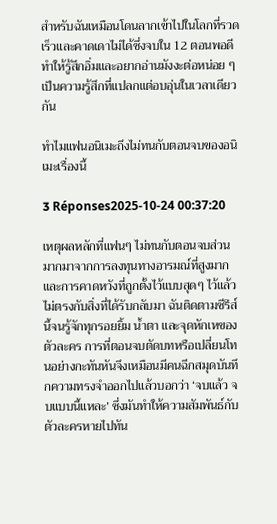สำหรับฉันเหมือนโดนลากเข้าไปในโลกที่รวดเร็วและคาดเดาไม่ได้ซึ่งจบใน 12 ตอนพอดี ทำให้รู้สึกอิ่มและอยากอ่านมังงะต่อหน่อย ๆ เป็นความรู้สึกที่แปลกแต่อบอุ่นในเวลาเดียวกัน

ทำไมแฟนอนิเมะถึงไม่ทนกับตอนจบของอนิเมะเรื่องนี้

3 Réponses2025-10-24 00:37:20

เหตุผลหลักที่แฟนๆ ไม่ทนกับตอนจบส่วนมากมาจากการลงทุนทางอารมณ์ที่สูงมากและการคาดหวังที่ถูกตั้งไว้แบบสุดๆ ไว้แล้วไม่ตรงกับสิ่งที่ได้รับกลับมา ฉันติดตามซีรีส์นี้จนรู้จักทุกรอยยิ้ม น้ำตา และจุดหักเหของตัวละคร การที่ตอนจบตัดบทหรือเปลี่ยนโทนอย่างกะทันหันจึงเหมือนมีคนฉีกสมุดบันทึกความทรงจำออกไปแล้วบอกว่า ‘จบแล้ว จบแบบนี้แหละ’ ซึ่งมันทำให้ความสัมพันธ์กับตัวละครหายไปทัน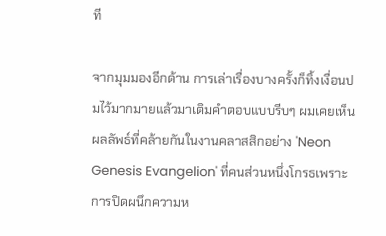ที

จากมุมมองอีกด้าน การเล่าเรื่องบางครั้งก็ทิ้งเงื่อนปมไว้มากมายแล้วมาเติมคำตอบแบบรีบๆ ผมเคยเห็นผลลัพธ์ที่คล้ายกันในงานคลาสสิกอย่าง 'Neon Genesis Evangelion' ที่คนส่วนหนึ่งโกรธเพราะการปิดผนึกความห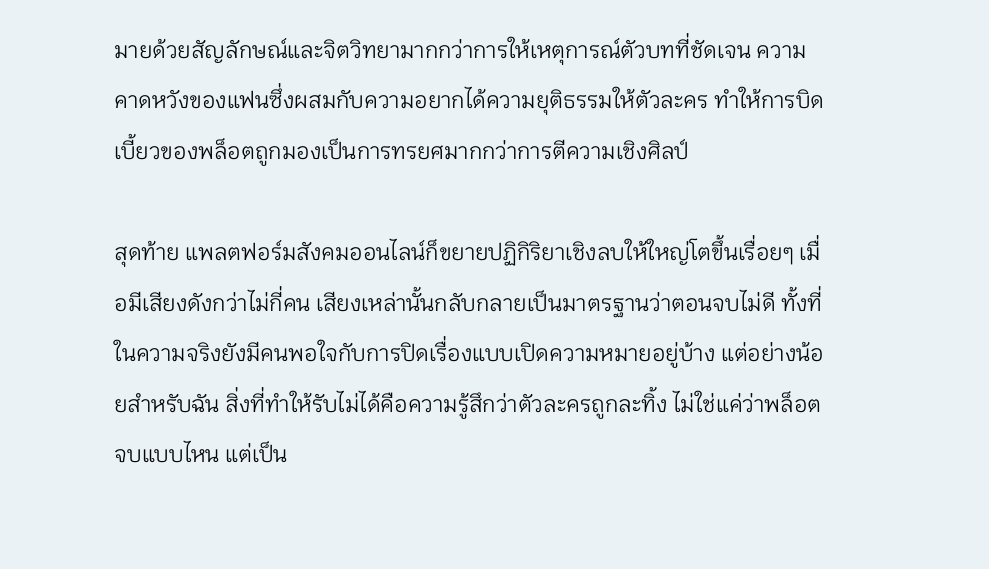มายด้วยสัญลักษณ์และจิตวิทยามากกว่าการให้เหตุการณ์ตัวบทที่ชัดเจน ความคาดหวังของแฟนซึ่งผสมกับความอยากได้ความยุติธรรมให้ตัวละคร ทำให้การบิดเบี้ยวของพล็อตถูกมองเป็นการทรยศมากกว่าการตีความเชิงศิลป์

สุดท้าย แพลตฟอร์มสังคมออนไลน์ก็ขยายปฏิกิริยาเชิงลบให้ใหญ่โตขึ้นเรื่อยๆ เมื่อมีเสียงดังกว่าไม่กี่คน เสียงเหล่านั้นกลับกลายเป็นมาตรฐานว่าตอนจบไม่ดี ทั้งที่ในความจริงยังมีคนพอใจกับการปิดเรื่องแบบเปิดความหมายอยู่บ้าง แต่อย่างน้อยสำหรับฉัน สิ่งที่ทำให้รับไม่ได้คือความรู้สึกว่าตัวละครถูกละทิ้ง ไม่ใช่แค่ว่าพล็อตจบแบบไหน แต่เป็น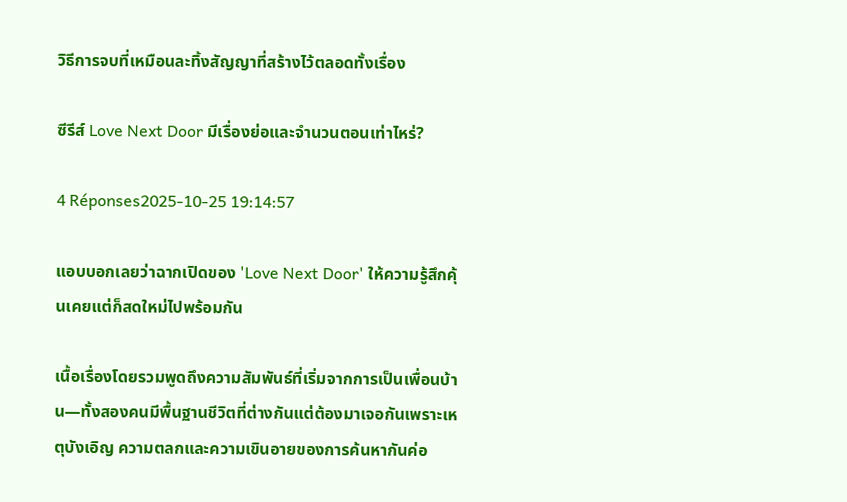วิธีการจบที่เหมือนละทิ้งสัญญาที่สร้างไว้ตลอดทั้งเรื่อง

ซีรีส์ Love Next Door มีเรื่องย่อและจำนวนตอนเท่าไหร่?

4 Réponses2025-10-25 19:14:57

แอบบอกเลยว่าฉากเปิดของ 'Love Next Door' ให้ความรู้สึกคุ้นเคยแต่ก็สดใหม่ไปพร้อมกัน

เนื้อเรื่องโดยรวมพูดถึงความสัมพันธ์ที่เริ่มจากการเป็นเพื่อนบ้าน—ทั้งสองคนมีพื้นฐานชีวิตที่ต่างกันแต่ต้องมาเจอกันเพราะเหตุบังเอิญ ความตลกและความเขินอายของการค้นหากันค่อ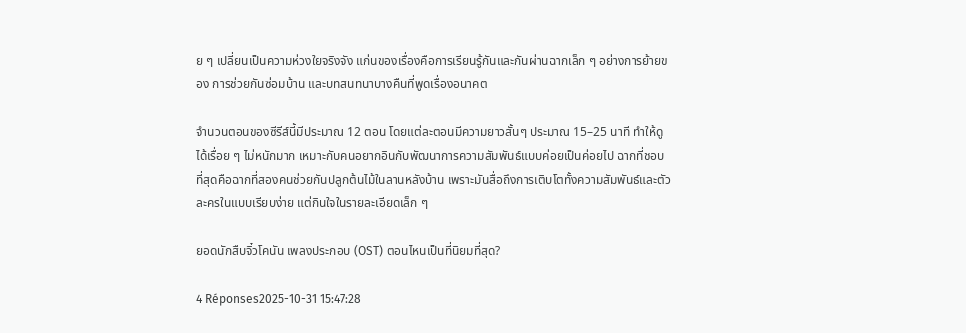ย ๆ เปลี่ยนเป็นความห่วงใยจริงจัง แก่นของเรื่องคือการเรียนรู้กันและกันผ่านฉากเล็ก ๆ อย่างการย้ายของ การช่วยกันซ่อมบ้าน และบทสนทนาบางคืนที่พูดเรื่องอนาคต

จำนวนตอนของซีรีส์นี้มีประมาณ 12 ตอน โดยแต่ละตอนมีความยาวสั้นๆ ประมาณ 15–25 นาที ทำให้ดูได้เรื่อย ๆ ไม่หนักมาก เหมาะกับคนอยากอินกับพัฒนาการความสัมพันธ์แบบค่อยเป็นค่อยไป ฉากที่ชอบที่สุดคือฉากที่สองคนช่วยกันปลูกต้นไม้ในลานหลังบ้าน เพราะมันสื่อถึงการเติบโตทั้งความสัมพันธ์และตัวละครในแบบเรียบง่าย แต่กินใจในรายละเอียดเล็ก ๆ

ยอดนักสืบจิ๋วโคนัน เพลงประกอบ (OST) ตอนไหนเป็นที่นิยมที่สุด?

4 Réponses2025-10-31 15:47:28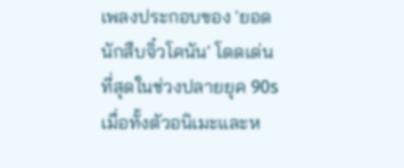เพลงประกอบของ 'ยอดนักสืบจิ๋วโคนัน' โดดเด่นที่สุดในช่วงปลายยุค 90s เมื่อทั้งตัวอนิเมะและห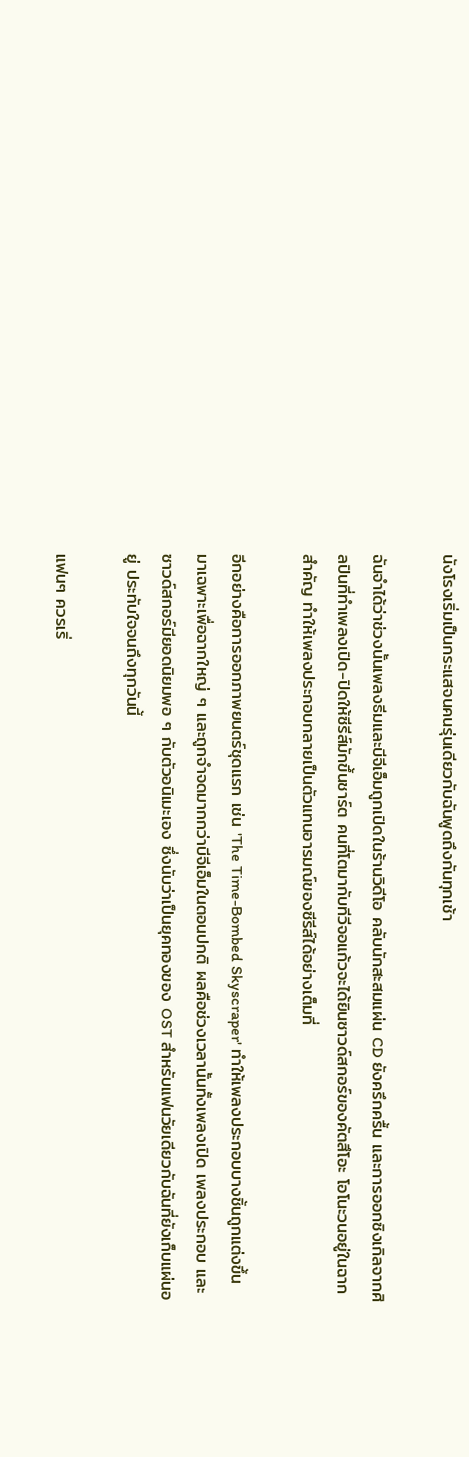นังโรงเริ่มเป็นกระแสจนคนรุ่นเดียวกับฉันพูดถึงกันทุกเช้า

ฉันจำได้ว่าช่วงนั้นเพลงธีมและบีจีเอ็มถูกเปิดในร้านวิดีโอ คลับนักสะสมแผ่น CD ยังครึกครื้น และการออกซิงเกิลจากศิลปินที่ทำเพลงเปิด-ปิดให้ซีรีส์มักขึ้นชาร์ต คนที่โตมากับทีวีจอแก้วจะได้ยินซาวด์สกอร์ของคัตสึโอะ โอโนะวนอยู่ในฉากสำคัญ ทำให้เพลงประกอบกลายเป็นตัวแทนอารมณ์ของซีรีส์ได้อย่างเต็มที่

อีกอย่างคือการออกภาพยนตร์ชุดแรก เช่น 'The Time-Bombed Skyscraper' ทำให้เพลงประกอบบางชิ้นถูกแต่งขึ้นมาเฉพาะเพื่อฉากใหญ่ ๆ และถูกจำจดมากกว่าบีจีเอ็มในตอนปกติ ผลคือช่วงเวลานั้นทั้งเพลงเปิด เพลงประกอบ และซาวด์สกอร์มียอดนิยมพอ ๆ กับตัวอนิเมะเอง ซึ่งนับว่าเป็นยุคทองของ OST สำหรับแฟนวัยเดียวกับฉันที่ยังเก็บแผ่นอยู่ ประทับใจจนถึงทุกวันนี้

แฟนๆ ควรเริ่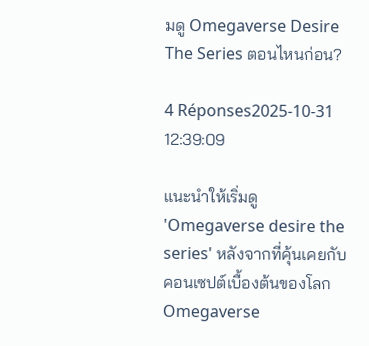มดู Omegaverse Desire The Series ตอนไหนก่อน?

4 Réponses2025-10-31 12:39:09

แนะนำให้เริ่มดู 'Omegaverse desire the series' หลังจากที่คุ้นเคยกับคอนเซปต์เบื้องต้นของโลก Omegaverse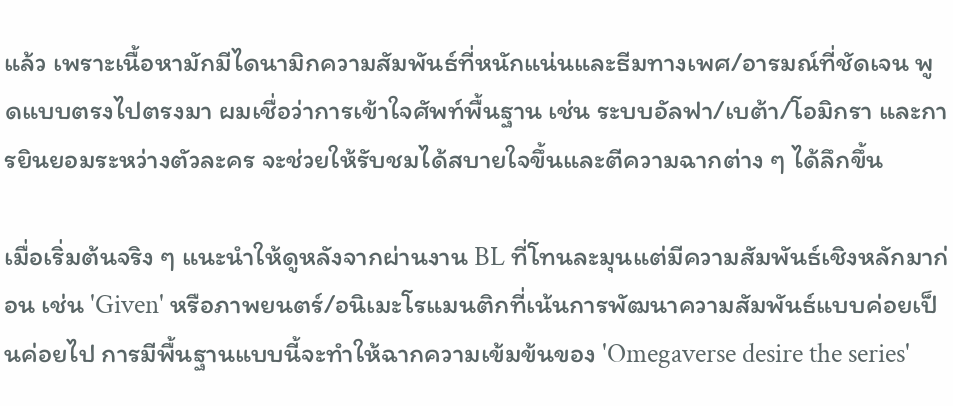แล้ว เพราะเนื้อหามักมีไดนามิกความสัมพันธ์ที่หนักแน่นและธีมทางเพศ/อารมณ์ที่ชัดเจน พูดแบบตรงไปตรงมา ผมเชื่อว่าการเข้าใจศัพท์พื้นฐาน เช่น ระบบอัลฟา/เบต้า/โอมิกรา และการยินยอมระหว่างตัวละคร จะช่วยให้รับชมได้สบายใจขึ้นและตีความฉากต่าง ๆ ได้ลึกขึ้น

เมื่อเริ่มต้นจริง ๆ แนะนำให้ดูหลังจากผ่านงาน BL ที่โทนละมุนแต่มีความสัมพันธ์เชิงหลักมาก่อน เช่น 'Given' หรือภาพยนตร์/อนิเมะโรแมนติกที่เน้นการพัฒนาความสัมพันธ์แบบค่อยเป็นค่อยไป การมีพื้นฐานแบบนี้จะทำให้ฉากความเข้มข้นของ 'Omegaverse desire the series'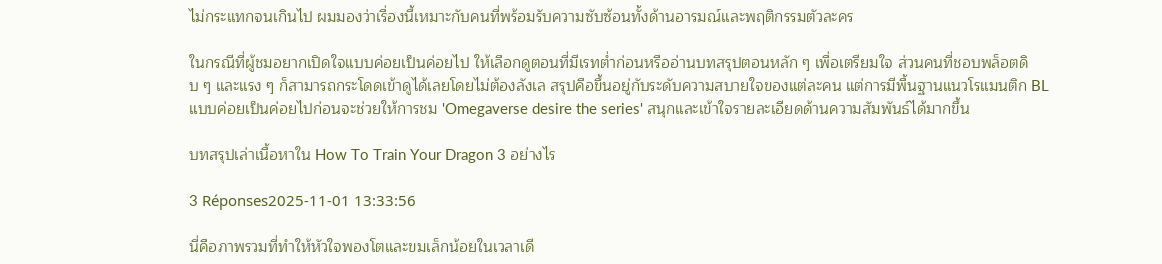ไม่กระแทกจนเกินไป ผมมองว่าเรื่องนี้เหมาะกับคนที่พร้อมรับความซับซ้อนทั้งด้านอารมณ์และพฤติกรรมตัวละคร

ในกรณีที่ผู้ชมอยากเปิดใจแบบค่อยเป็นค่อยไป ให้เลือกดูตอนที่มีเรทต่ำก่อนหรืออ่านบทสรุปตอนหลัก ๆ เพื่อเตรียมใจ ส่วนคนที่ชอบพล็อตดิบ ๆ และแรง ๆ ก็สามารถกระโดดเข้าดูได้เลยโดยไม่ต้องลังเล สรุปคือขึ้นอยู่กับระดับความสบายใจของแต่ละคน แต่การมีพื้นฐานแนวโรแมนติก BL แบบค่อยเป็นค่อยไปก่อนจะช่วยให้การชม 'Omegaverse desire the series' สนุกและเข้าใจรายละเอียดด้านความสัมพันธ์ได้มากขึ้น

บทสรุปเล่าเนื้อหาใน How To Train Your Dragon 3 อย่างไร

3 Réponses2025-11-01 13:33:56

นี่คือภาพรวมที่ทำให้หัวใจพองโตและขมเล็กน้อยในเวลาเดี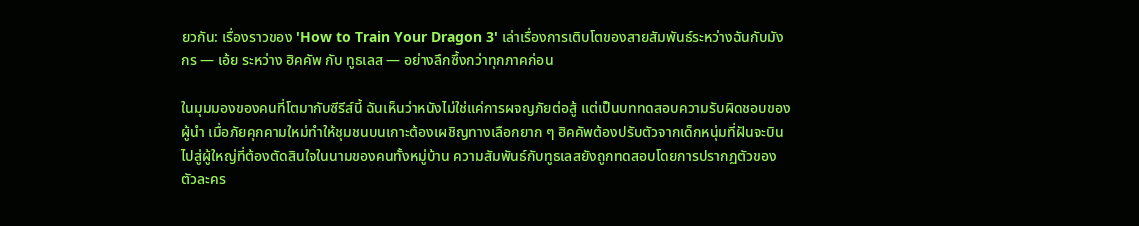ยวกัน: เรื่องราวของ 'How to Train Your Dragon 3' เล่าเรื่องการเติบโตของสายสัมพันธ์ระหว่างฉันกับมังกร — เอ้ย ระหว่าง ฮิคคัพ กับ ทูธเลส — อย่างลึกซึ้งกว่าทุกภาคก่อน

ในมุมมองของคนที่โตมากับซีรีส์นี้ ฉันเห็นว่าหนังไม่ใช่แค่การผจญภัยต่อสู้ แต่เป็นบททดสอบความรับผิดชอบของผู้นำ เมื่อภัยคุกคามใหม่ทำให้ชุมชนบนเกาะต้องเผชิญทางเลือกยาก ๆ ฮิคคัพต้องปรับตัวจากเด็กหนุ่มที่ฝันจะบินไปสู่ผู้ใหญ่ที่ต้องตัดสินใจในนามของคนทั้งหมู่บ้าน ความสัมพันธ์กับทูธเลสยังถูกทดสอบโดยการปรากฏตัวของตัวละคร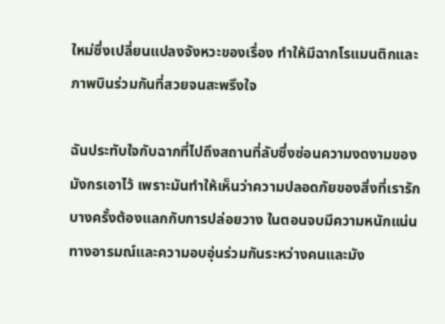ใหม่ซึ่งเปลี่ยนแปลงจังหวะของเรื่อง ทำให้มีฉากโรแมนติกและภาพบินร่วมกันที่สวยจนสะพรึงใจ

ฉันประทับใจกับฉากที่ไปถึงสถานที่ลับซึ่งซ่อนความงดงามของมังกรเอาไว้ เพราะมันทำให้เห็นว่าความปลอดภัยของสิ่งที่เรารักบางครั้งต้องแลกกับการปล่อยวาง ในตอนจบมีความหนักแน่นทางอารมณ์และความอบอุ่นร่วมกันระหว่างคนและมัง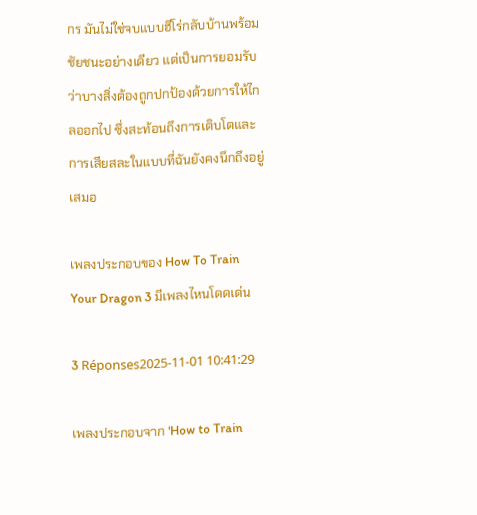กร มันไม่ใช่จบแบบฮีโร่กลับบ้านพร้อมชัยชนะอย่างเดียว แต่เป็นการยอมรับว่าบางสิ่งต้องถูกปกป้องด้วยการให้ไกลออกไป ซึ่งสะท้อนถึงการเติบโตและการเสียสละในแบบที่ฉันยังคงนึกถึงอยู่เสมอ

เพลงประกอบของ How To Train Your Dragon 3 มีเพลงไหนโดดเด่น

3 Réponses2025-11-01 10:41:29

เพลงประกอบจาก 'How to Train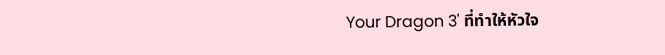Your Dragon 3' ที่ทำให้หัวใจ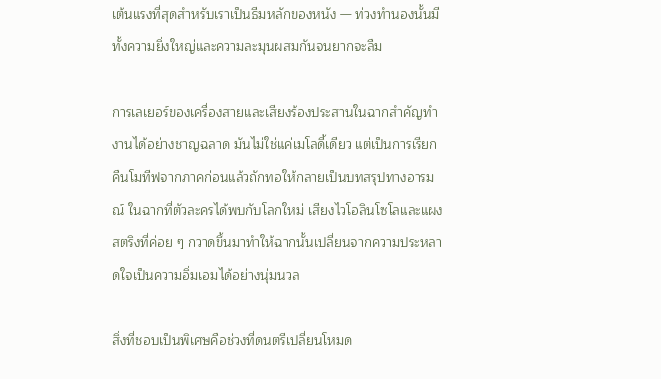เต้นแรงที่สุดสำหรับเราเป็นธีมหลักของหนัง — ท่วงทำนองนั้นมีทั้งความยิ่งใหญ่และความละมุนผสมกันจนยากจะลืม

การเลเยอร์ของเครื่องสายและเสียงร้องประสานในฉากสำคัญทำงานได้อย่างชาญฉลาด มันไม่ใช่แค่เมโลดี้เดียว แต่เป็นการเรียกคืนโมทีฟจากภาคก่อนแล้วถักทอให้กลายเป็นบทสรุปทางอารมณ์ ในฉากที่ตัวละครได้พบกับโลกใหม่ เสียงไวโอลินโซโลและแผงสตริงที่ค่อย ๆ กวาดขึ้นมาทำให้ฉากนั้นเปลี่ยนจากความประหลาดใจเป็นความอิ่มเอมได้อย่างนุ่มนวล

สิ่งที่ชอบเป็นพิเศษคือช่วงที่ดนตรีเปลี่ยนโหมด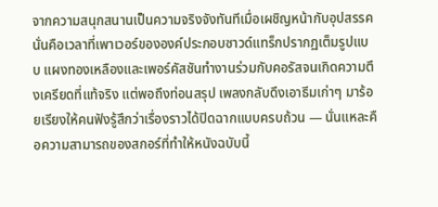จากความสนุกสนานเป็นความจริงจังทันทีเมื่อเผชิญหน้ากับอุปสรรค นั่นคือเวลาที่เพาเวอร์ขององค์ประกอบซาวด์แทร็กปรากฏเต็มรูปแบบ แผงทองเหลืองและเพอร์คัสชันทำงานร่วมกับคอรัสจนเกิดความตึงเครียดที่แท้จริง แต่พอถึงท่อนสรุป เพลงกลับดึงเอาธีมเก่าๆ มาร้อยเรียงให้คนฟังรู้สึกว่าเรื่องราวได้ปิดฉากแบบครบถ้วน — นั่นแหละคือความสามารถของสกอร์ที่ทำให้หนังฉบับนี้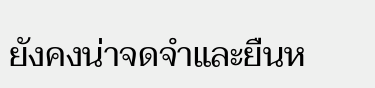ยังคงน่าจดจำและยืนห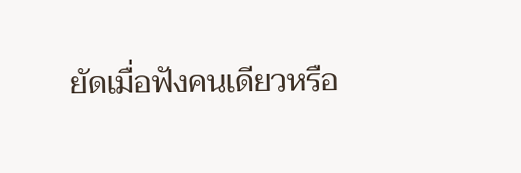ยัดเมื่อฟังคนเดียวหรือ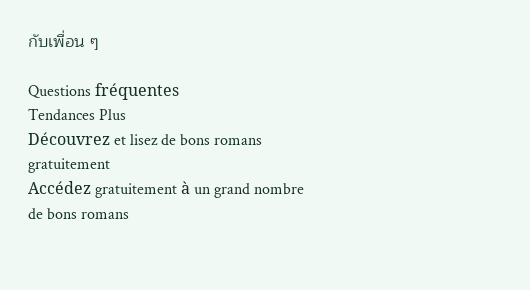กับเพื่อน ๆ

Questions fréquentes
Tendances Plus
Découvrez et lisez de bons romans gratuitement
Accédez gratuitement à un grand nombre de bons romans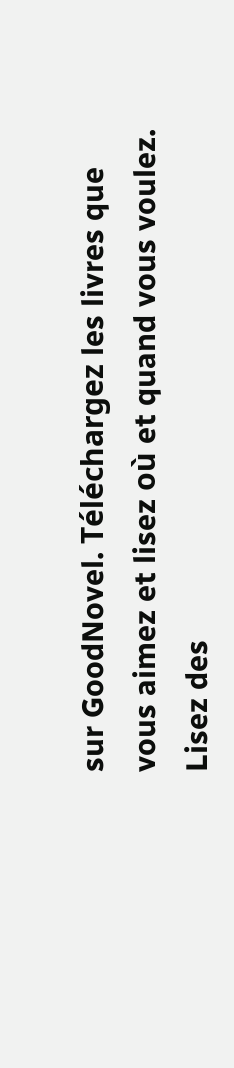sur GoodNovel. Téléchargez les livres que vous aimez et lisez où et quand vous voulez.
Lisez des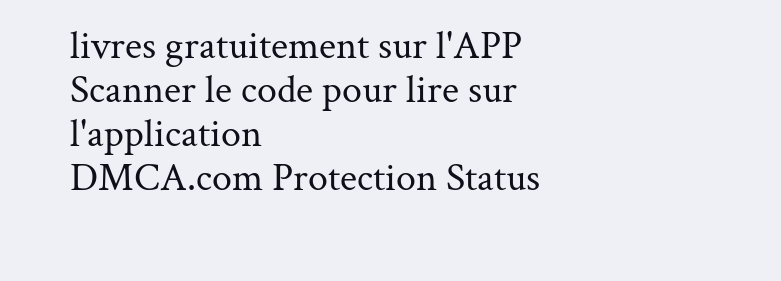livres gratuitement sur l'APP
Scanner le code pour lire sur l'application
DMCA.com Protection Status